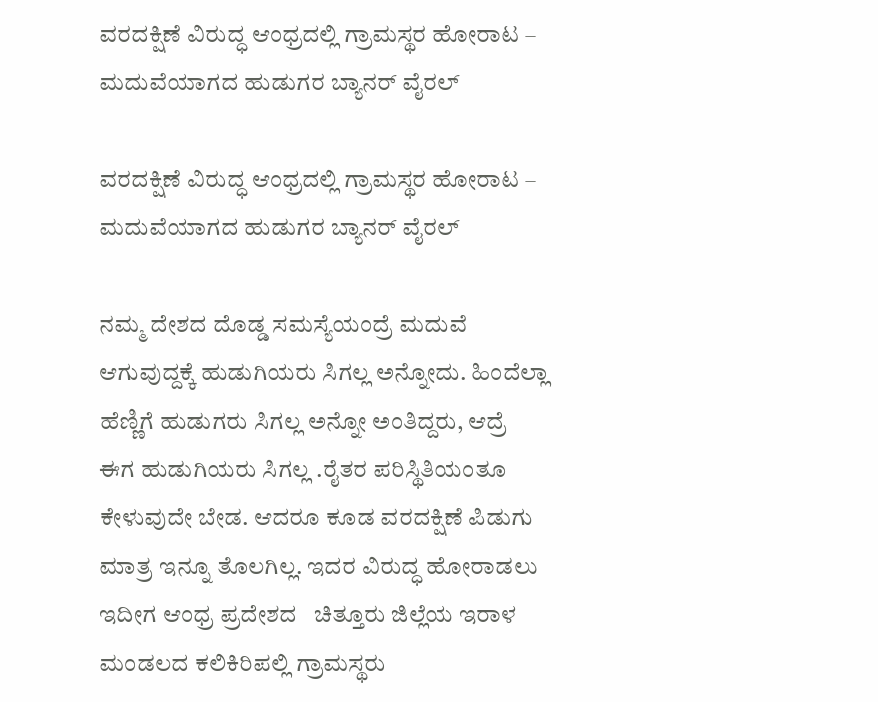ವರದಕ್ಷಿಣೆ ವಿರುದ್ಧ ಆಂಧ್ರದಲ್ಲಿ ಗ್ರಾಮಸ್ಥರ ಹೋರಾಟ – ಮದುವೆಯಾಗದ ಹುಡುಗರ ಬ್ಯಾನರ್‌ ವೈರಲ್

ವರದಕ್ಷಿಣೆ ವಿರುದ್ಧ ಆಂಧ್ರದಲ್ಲಿ ಗ್ರಾಮಸ್ಥರ ಹೋರಾಟ – ಮದುವೆಯಾಗದ ಹುಡುಗರ ಬ್ಯಾನರ್‌ ವೈರಲ್

ನಮ್ಮ ದೇಶದ ದೊಡ್ಡ ಸಮಸ್ಯೆಯಂದ್ರೆ ಮದುವೆ ಆಗುವುದ್ದಕ್ಕೆ ಹುಡುಗಿಯರು ಸಿಗಲ್ಲ ಅನ್ನೋದು. ಹಿಂದೆಲ್ಲಾ ಹೆಣ್ಣಿಗೆ ಹುಡುಗರು ಸಿಗಲ್ಲ ಅನ್ನೋ ಅಂತಿದ್ದರು, ಆದ್ರೆ ಈಗ ಹುಡುಗಿಯರು ಸಿಗಲ್ಲ .ರೈತರ ಪರಿಸ್ಥಿತಿಯಂತೂ ಕೇಳುವುದೇ ಬೇಡ. ಆದರೂ ಕೂಡ ವರದಕ್ಷಿಣೆ ಪಿಡುಗು ಮಾತ್ರ ಇನ್ನೂ ತೊಲಗಿಲ್ಲ. ಇದರ ವಿರುದ್ಧ ಹೋರಾಡಲು ಇದೀಗ ಆಂಧ್ರ ಪ್ರದೇಶದ   ಚಿತ್ತೂರು ಜಿಲ್ಲೆಯ ಇರಾಳ ಮಂಡಲದ ಕಲಿಕಿರಿಪಲ್ಲಿ ಗ್ರಾಮಸ್ಥರು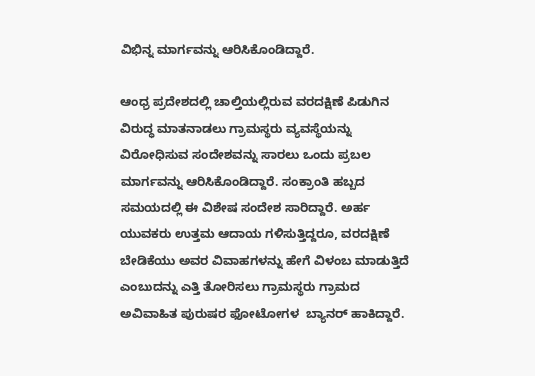ವಿಭಿನ್ನ ಮಾರ್ಗವನ್ನು ಆರಿಸಿಕೊಂಡಿದ್ದಾರೆ.

ಆಂಧ್ರ ಪ್ರದೇಶದಲ್ಲಿ ಚಾಲ್ತಿಯಲ್ಲಿರುವ ವರದಕ್ಷಿಣೆ ಪಿಡುಗಿನ ವಿರುದ್ಧ ಮಾತನಾಡಲು ಗ್ರಾಮಸ್ಥರು ವ್ಯವಸ್ಥೆಯನ್ನು ವಿರೋಧಿಸುವ ಸಂದೇಶವನ್ನು ಸಾರಲು ಒಂದು ಪ್ರಬಲ ಮಾರ್ಗವನ್ನು ಆರಿಸಿಕೊಂಡಿದ್ದಾರೆ. ಸಂಕ್ರಾಂತಿ ಹಬ್ಬದ ಸಮಯದಲ್ಲಿ ಈ ವಿಶೇಷ ಸಂದೇಶ ಸಾರಿದ್ದಾರೆ. ಅರ್ಹ ಯುವಕರು ಉತ್ತಮ ಆದಾಯ ಗಳಿಸುತ್ತಿದ್ದರೂ, ವರದಕ್ಷಿಣೆ ಬೇಡಿಕೆಯು ಅವರ ವಿವಾಹಗಳನ್ನು ಹೇಗೆ ವಿಳಂಬ ಮಾಡುತ್ತಿದೆ ಎಂಬುದನ್ನು ಎತ್ತಿ ತೋರಿಸಲು ಗ್ರಾಮಸ್ಥರು ಗ್ರಾಮದ ಅವಿವಾಹಿತ ಪುರುಷರ ಫೋಟೋಗಳ  ಬ್ಯಾನರ್‌ ಹಾಕಿದ್ದಾರೆ.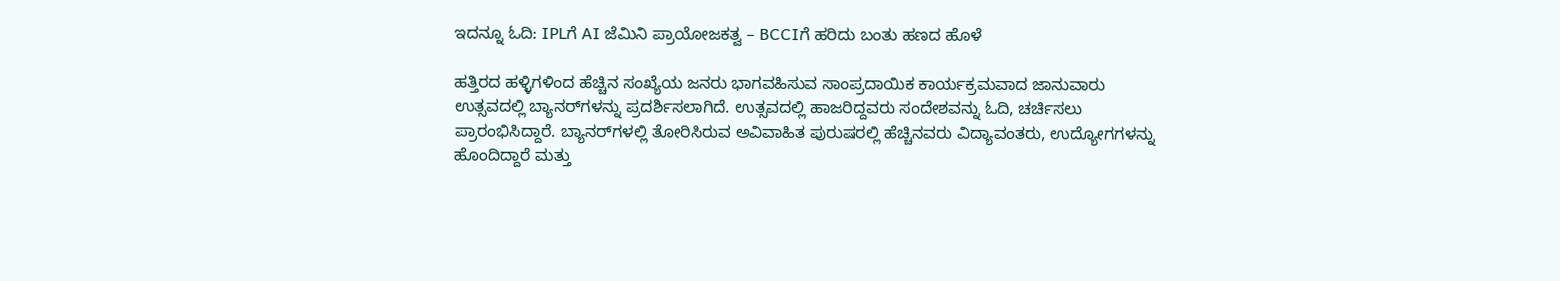ಇದನ್ನೂ ಓದಿ: IPLಗೆ AI ಜೆಮಿನಿ ಪ್ರಾಯೋಜಕತ್ವ – BCCIಗೆ ಹರಿದು ಬಂತು ಹಣದ ಹೊಳೆ

ಹತ್ತಿರದ ಹಳ್ಳಿಗಳಿಂದ ಹೆಚ್ಚಿನ ಸಂಖ್ಯೆಯ ಜನರು ಭಾಗವಹಿಸುವ ಸಾಂಪ್ರದಾಯಿಕ ಕಾರ್ಯಕ್ರಮವಾದ ಜಾನುವಾರು ಉತ್ಸವದಲ್ಲಿ ಬ್ಯಾನರ್‌ಗಳನ್ನು ಪ್ರದರ್ಶಿಸಲಾಗಿದೆ. ಉತ್ಸವದಲ್ಲಿ ಹಾಜರಿದ್ದವರು ಸಂದೇಶವನ್ನು ಓದಿ, ಚರ್ಚಿಸಲು ಪ್ರಾರಂಭಿಸಿದ್ದಾರೆ. ಬ್ಯಾನರ್‌ಗಳಲ್ಲಿ ತೋರಿಸಿರುವ ಅವಿವಾಹಿತ ಪುರುಷರಲ್ಲಿ ಹೆಚ್ಚಿನವರು ವಿದ್ಯಾವಂತರು, ಉದ್ಯೋಗಗಳನ್ನು ಹೊಂದಿದ್ದಾರೆ ಮತ್ತು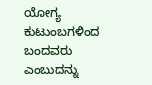ಯೋಗ್ಯ ಕುಟುಂಬಗಳಿಂದ ಬಂದವರು ಎಂಬುದನ್ನು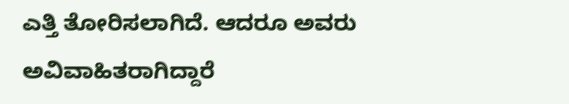ಎತ್ತಿ ತೋರಿಸಲಾಗಿದೆ. ಆದರೂ ಅವರು ಅವಿವಾಹಿತರಾಗಿದ್ದಾರೆ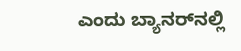ಎಂದು ಬ್ಯಾನರ್‌ನಲ್ಲಿ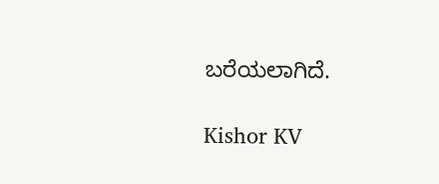ಬರೆಯಲಾಗಿದೆ.

Kishor KV